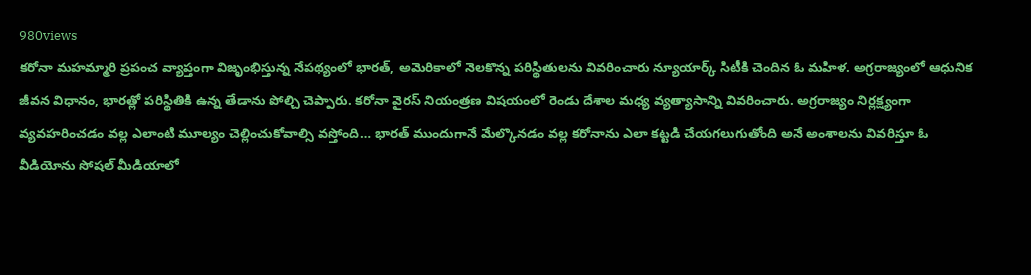980views
కరోనా మహమ్మారి ప్రపంచ వ్యాప్తంగా విజృంభిస్తున్న నేపథ్యంలో భారత్, అమెరికాలో నెలకొన్న పరిస్థితులను వివరించారు న్యూయార్క్ సిటీకి చెందిన ఓ మహిళ. అగ్రరాజ్యంలో ఆధునిక జీవన విధానం, భారత్లో పరిస్థితికి ఉన్న తేడాను పోల్చి చెప్పారు. కరోనా వైరస్ నియంత్రణ విషయంలో రెండు దేశాల మధ్య వ్యత్యాసాన్ని వివరించారు. అగ్రరాజ్యం నిర్లక్ష్యంగా వ్యవహరించడం వల్ల ఎలాంటి మూల్యం చెల్లించుకోవాల్సి వస్తోంది… భారత్ ముందుగానే మేల్కొనడం వల్ల కరోనాను ఎలా కట్టడి చేయగలుగుతోంది అనే అంశాలను వివరిస్తూ ఓ వీడియోను సోషల్ మీడియాలో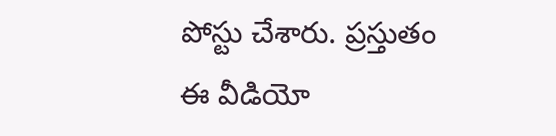పోస్టు చేశారు. ప్రస్తుతం ఈ వీడియో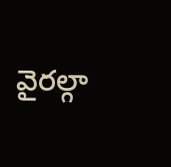వైరల్గా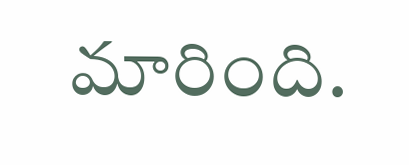మారింది.